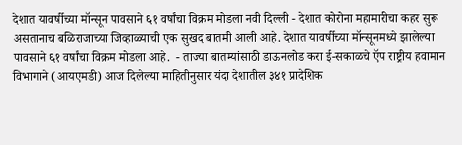देशात यावर्षीच्या मॉन्सून पावसाने ६१ वर्षांचा विक्रम मोडला नवी दिल्ली - देशात कोरोना महामारीचा कहर सुरू असतानाच बळिराजाच्या जिव्हाळ्याची एक सुखद बातमी आली आहे. देशात यावर्षीच्या मॉन्सूनमध्ये झालेल्या पावसाने ६१ वर्षांचा विक्रम मोडला आहे.  - ताज्या बातम्यांसाठी डाऊनलोड करा ई-सकाळचे ऍप राष्ट्रीय हवामान विभागाने (आयएमडी) आज दिलेल्या माहितीनुसार यंदा देशातील ३४१ प्रादेशिक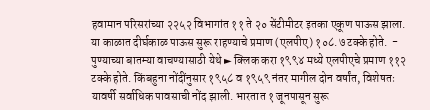हवामान परिसरांच्या २२५२ विभागांत ११ ते २० सेंटीमीटर इतका एकूण पाऊस झाला. या काळात दीर्घकाळ पाऊस सुरू राहण्याचे प्रमाण (एलपीए) १०८.७ टक्के होते.  - पुण्याच्या बातम्या वाचण्यासाठी येथे ► क्लिक करा १९९४ मध्ये एलपीएचे प्रमाण ११२ टक्के होते. किंबहुना नोंदींनुसार १९५८ व १९५९ नंतर मागील दोन वर्षांत, विशेषतः यावर्षी सर्वाधिक पावसाची नोंद झाली. भारतात १ जूनपासून सुरू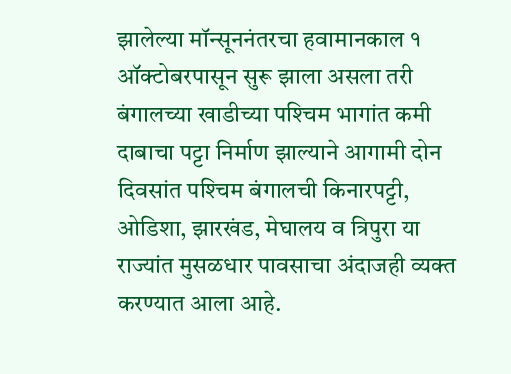झालेल्या मॉन्सूननंतरचा हवामानकाल १ ऑक्‍टोबरपासून सुरू झाला असला तरी बंगालच्या खाडीच्या पश्‍चिम भागांत कमी दाबाचा पट्टा निर्माण झाल्याने आगामी दोन दिवसांत पश्‍चिम बंगालची किनारपट्टी, ओडिशा, झारखंड, मेघालय व त्रिपुरा या राज्यांत मुसळधार पावसाचा अंदाजही व्यक्त करण्यात आला आहे.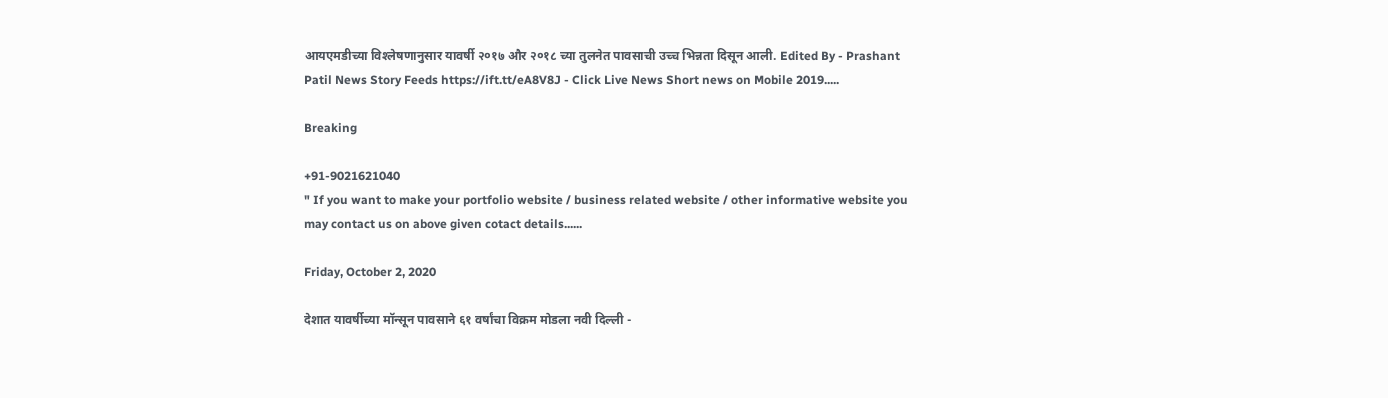आयएमडीच्या विश्‍लेषणानुसार यावर्षी २०१७ और २०१८ च्या तुलनेत पावसाची उच्च भिन्नता दिसून आली. Edited By - Prashant Patil News Story Feeds https://ift.tt/eA8V8J - Click Live News Short news on Mobile 2019.....

Breaking

+91-9021621040
" If you want to make your portfolio website / business related website / other informative website you may contact us on above given cotact details......

Friday, October 2, 2020

देशात यावर्षीच्या मॉन्सून पावसाने ६१ वर्षांचा विक्रम मोडला नवी दिल्ली -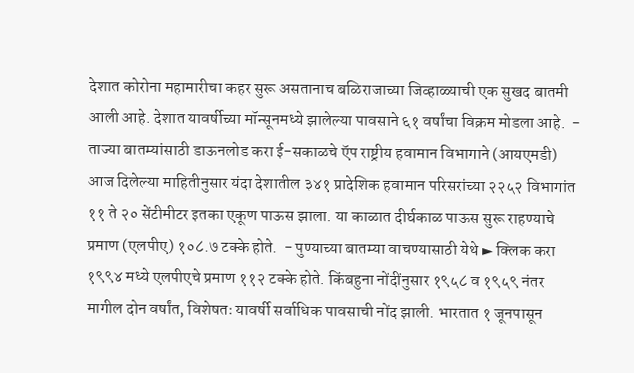देशात कोरोना महामारीचा कहर सुरू असतानाच बळिराजाच्या जिव्हाळ्याची एक सुखद बातमी आली आहे. देशात यावर्षीच्या मॉन्सूनमध्ये झालेल्या पावसाने ६१ वर्षांचा विक्रम मोडला आहे.  - ताज्या बातम्यांसाठी डाऊनलोड करा ई-सकाळचे ऍप राष्ट्रीय हवामान विभागाने (आयएमडी) आज दिलेल्या माहितीनुसार यंदा देशातील ३४१ प्रादेशिक हवामान परिसरांच्या २२५२ विभागांत ११ ते २० सेंटीमीटर इतका एकूण पाऊस झाला. या काळात दीर्घकाळ पाऊस सुरू राहण्याचे प्रमाण (एलपीए) १०८.७ टक्के होते.  - पुण्याच्या बातम्या वाचण्यासाठी येथे ► क्लिक करा १९९४ मध्ये एलपीएचे प्रमाण ११२ टक्के होते. किंबहुना नोंदींनुसार १९५८ व १९५९ नंतर मागील दोन वर्षांत, विशेषतः यावर्षी सर्वाधिक पावसाची नोंद झाली. भारतात १ जूनपासून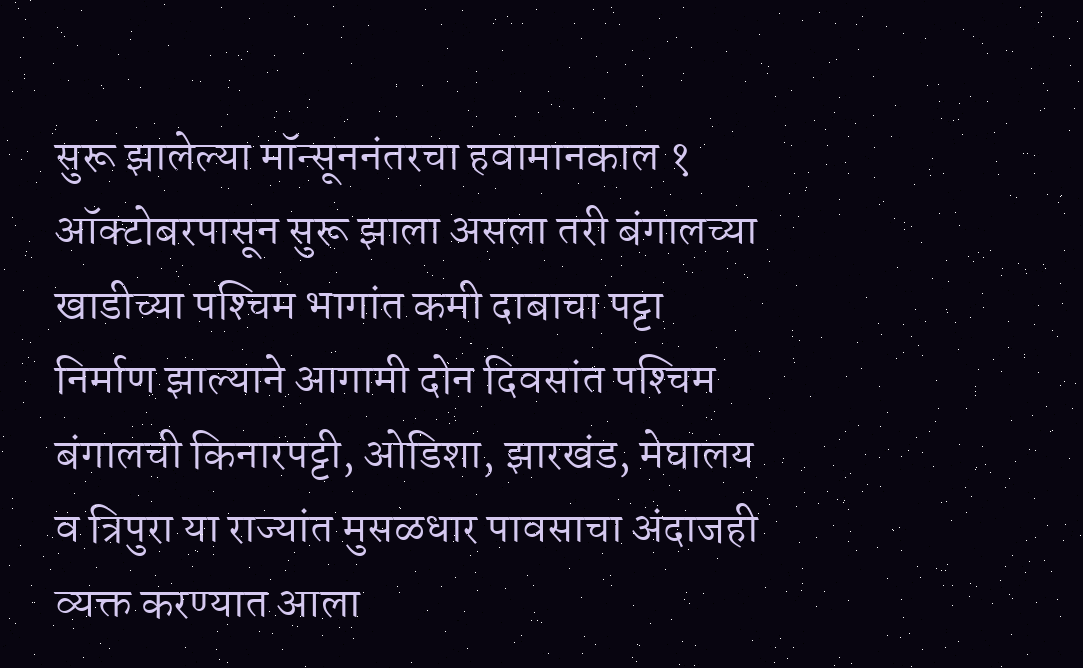सुरू झालेल्या मॉन्सूननंतरचा हवामानकाल १ ऑक्‍टोबरपासून सुरू झाला असला तरी बंगालच्या खाडीच्या पश्‍चिम भागांत कमी दाबाचा पट्टा निर्माण झाल्याने आगामी दोन दिवसांत पश्‍चिम बंगालची किनारपट्टी, ओडिशा, झारखंड, मेघालय व त्रिपुरा या राज्यांत मुसळधार पावसाचा अंदाजही व्यक्त करण्यात आला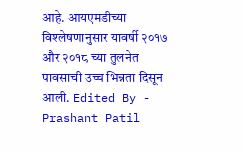आहे. आयएमडीच्या विश्‍लेषणानुसार यावर्षी २०१७ और २०१८ च्या तुलनेत पावसाची उच्च भिन्नता दिसून आली. Edited By - Prashant Patil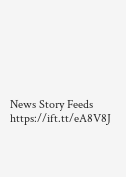News Story Feeds https://ift.tt/eA8V8J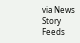via News Story Feeds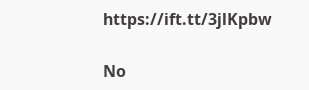https://ift.tt/3jlKpbw

No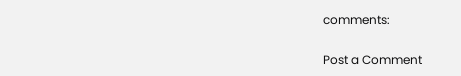comments:

Post a Comment